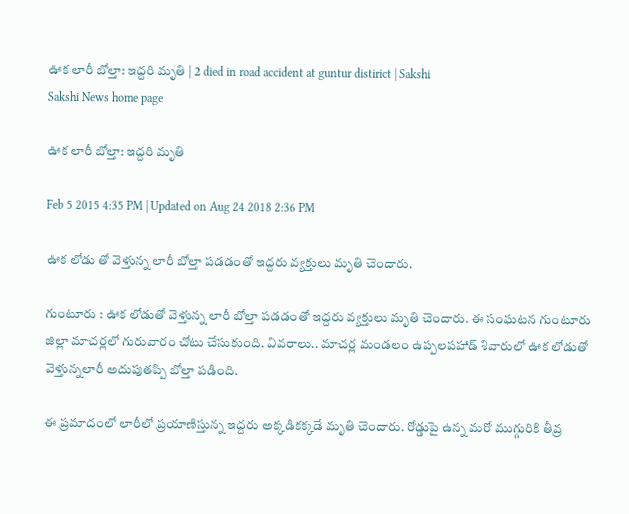ఊక లారీ బోల్తా: ఇద్దరి మృతి | 2 died in road accident at guntur distirict | Sakshi
Sakshi News home page

ఊక లారీ బోల్తా: ఇద్దరి మృతి

Feb 5 2015 4:35 PM | Updated on Aug 24 2018 2:36 PM

ఊక లోడు తో వెళ్తున్న లారీ బోల్తా పడడంతో ఇద్దరు వ్యక్తులు మృతి చెందారు.

గుంటూరు : ఊక లోడుతో వెళ్తున్న లారీ బోల్తా పడడంతో ఇద్దరు వ్యక్తులు మృతి చెందారు. ఈ సంఘటన గుంటూరు జిల్లా మాచర్లలో గురువారం చోటు చేసుకుంది. వివరాలు.. మాచర్ల మండలం ఉప్పలపహాడ్ శివారులో ఊక లోడుతో వెళ్తున్నలారీ అదుపుతప్పి బోల్తా పడింది.

ఈ ప్రమాదంలో లారీలో ప్రయాణిస్తున్న ఇద్దరు అక్కడికక్కడే మృతి చెందారు. రోడ్డుపై ఉన్న మరో ముగ్గురికి తీవ్ర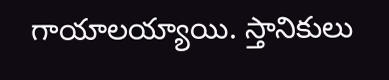గాయాలయ్యాయి. స్తానికులు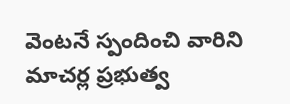వెంటనే స్పందించి వారిని మాచర్ల ప్రభుత్వ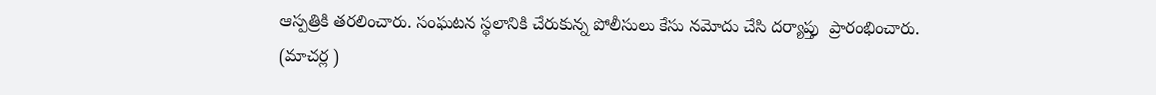ఆస్పత్రికి తరలించారు. సంఘటన స్థలానికి చేరుకున్న పోలీసులు కేసు నమోదు చేసి దర్యాప్తు  ప్రారంభించారు.
(మాచర్ల )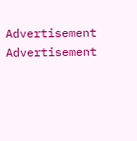Advertisement
Advertisement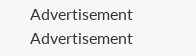Advertisement
Advertisement